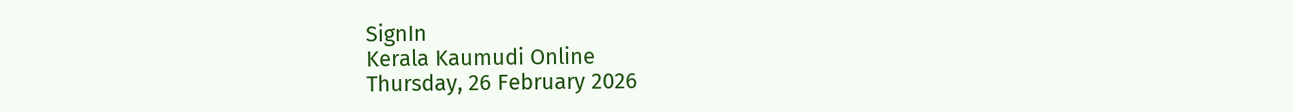SignIn
Kerala Kaumudi Online
Thursday, 26 February 2026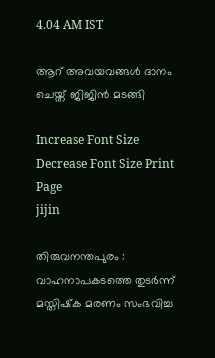4.04 AM IST

ആറ് അവയവങ്ങൾ ദാനം ചെയ്ത് ജിജിൻ മടങ്ങി

Increase Font Size Decrease Font Size Print Page
jijin

തിരുവനന്തപുരം : വാഹനാപകടത്തെ തുടർന്ന് മസ്തിഷ്‌ക മരണം സംഭവിച്ച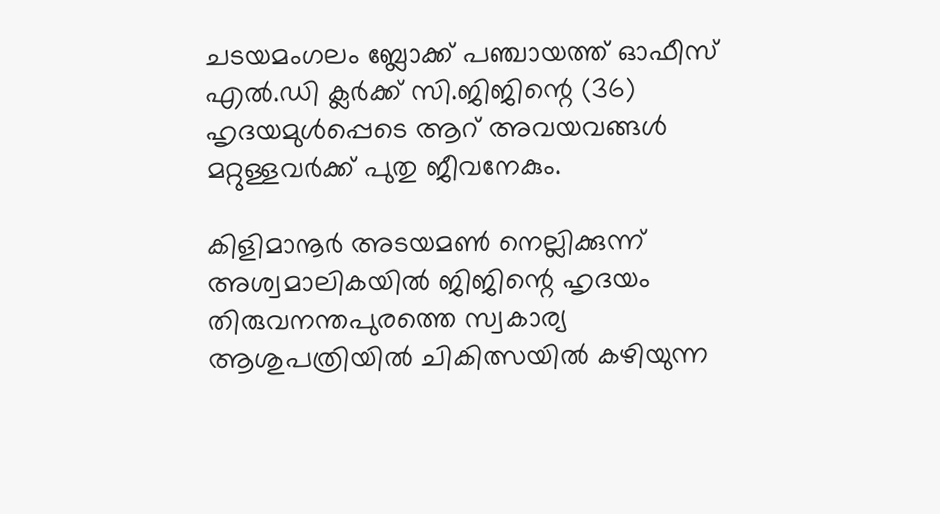ചടയമംഗലം ബ്ലോക്ക് പഞ്ചായത്ത് ഓഫീസ് എൽ.ഡി ക്ലർക്ക് സി.ജിജിന്റെ (36) ഹൃദയമുൾപ്പെടെ ആറ് അവയവങ്ങൾ മറ്റുള്ളവർക്ക് പുതു ജീവനേകും.

കിളിമാനൂർ അടയമൺ നെല്ലിക്കുന്ന് അശ്വമാലികയിൽ ജിജിന്റെ ഹൃദയം തിരുവനന്തപുരത്തെ സ്വകാര്യ ആശുപത്രിയിൽ ചികിത്സയിൽ കഴിയുന്ന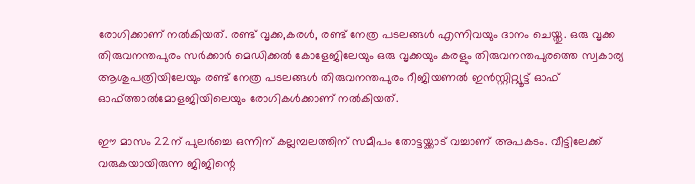രോഗിക്കാണ് നൽകിയത്. രണ്ട് വൃക്ക,കരൾ, രണ്ട് നേത്ര പടലങ്ങൾ എന്നിവയും ദാനം ചെയ്തു. ഒരു വൃക്ക തിരുവനന്തപുരം സർക്കാർ മെഡിക്കൽ കോളേജിലേയും ഒരു വൃക്കയും കരളും തിരുവനന്തപുരത്തെ സ്വകാര്യ ആശുപത്രിയിലേയും രണ്ട് നേത്ര പടലങ്ങൾ തിരുവനന്തപുരം റീജിയണൽ ഇൻസ്റ്റിറ്റ്യൂട്ട് ഓഫ് ഓഫ്ത്താൽമോളജിയിലെയും രോഗികൾക്കാണ് നൽകിയത്.

ഈ മാസം 22ന് പുലർച്ചെ ഒന്നിന് കല്ലമ്പലത്തിന് സമീപം തോട്ടയ്ക്കാട് വച്ചാണ് അപകടം. വീട്ടിലേക്ക് വരുകയായിരുന്ന ജിജിന്റെ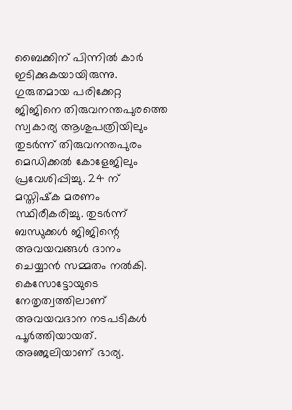ബൈക്കിന് പിന്നിൽ കാർ ഇടിക്കുകയായിരുന്നു. ഗുരുതമായ പരിക്കേറ്റ ജിജിനെ തിരുവനന്തപുരത്തെ സ്വകാര്യ ആശുപത്രിയിലും തുടർന്ന് തിരുവനന്തപുരം മെഡിക്കൽ കോളേജിലും പ്രവേശിപ്പിച്ചു. 24 ന് മസ്തിഷ്‌ക മരണം സ്ഥിരീകരിച്ചു. തുടർന്ന് ബന്ധുക്കൾ ജിജിന്റെ അവയവങ്ങൾ ദാനം ചെയ്യാൻ സമ്മതം നൽകി. കെസോട്ടോയുടെ നേതൃത്വത്തിലാണ് അവയവദാന നടപടികൾ പൂർത്തിയായത്. അഞ്ജലിയാണ് ഭാര്യ.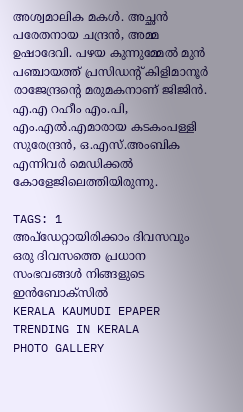അശ്വമാലിക മകൾ. അച്ഛൻ പരേതനായ ചന്ദ്രൻ, അമ്മ ഉഷാദേവി. പഴയ കുന്നുമ്മേൽ മുൻ പഞ്ചായത്ത് പ്രസിഡൻ്റ് കിളിമാനൂർ രാജേന്ദ്രന്റെ മരുമകനാണ് ജിജിൻ. എ.എ റഹീം എം.പി, എം.എൽ.എമാരായ കടകംപള്ളി സുരേന്ദ്രൻ, ഒ.എസ്.അംബിക എന്നിവർ മെഡിക്കൽ കോളേജിലെത്തിയിരുന്നു.

TAGS: 1
അപ്ഡേറ്റായിരിക്കാം ദിവസവും
ഒരു ദിവസത്തെ പ്രധാന സംഭവങ്ങൾ നിങ്ങളുടെ ഇൻബോക്സിൽ
KERALA KAUMUDI EPAPER
TRENDING IN KERALA
PHOTO GALLERY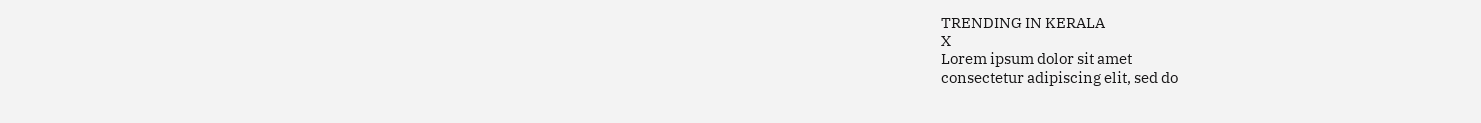TRENDING IN KERALA
X
Lorem ipsum dolor sit amet
consectetur adipiscing elit, sed do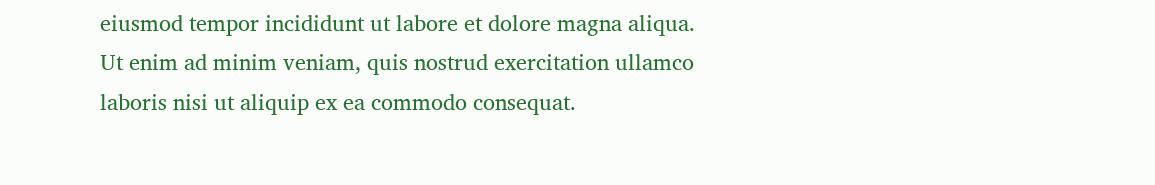eiusmod tempor incididunt ut labore et dolore magna aliqua. Ut enim ad minim veniam, quis nostrud exercitation ullamco laboris nisi ut aliquip ex ea commodo consequat.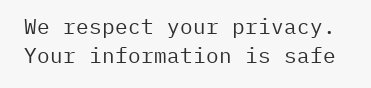We respect your privacy. Your information is safe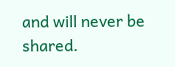and will never be shared.